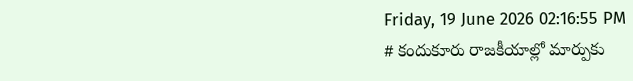Friday, 19 June 2026 02:16:55 PM
# కందుకూరు రాజకీయాల్లో మార్పుకు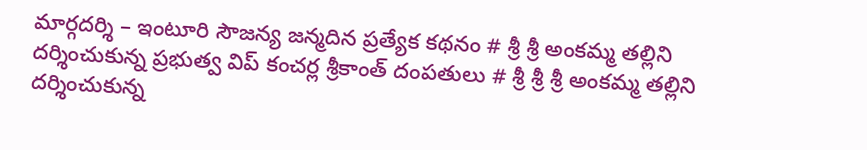మార్గదర్శి – ఇంటూరి సౌజన్య జన్మదిన ప్రత్యేక కథనం # శ్రీ శ్రీ అంకమ్మ తల్లిని దర్శించుకున్న ప్రభుత్వ విప్ కంచర్ల శ్రీకాంత్ దంపతులు # శ్రీ శ్రీ శ్రీ అంకమ్మ తల్లిని దర్శించుకున్న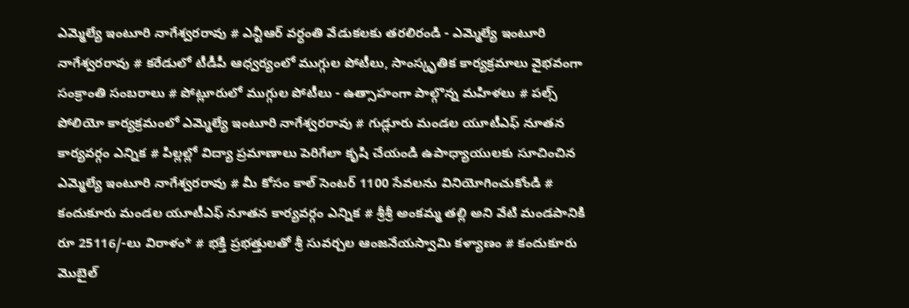ఎమ్మెల్యే ఇంటూరి నాగేశ్వరరావు # ఎన్టీఆర్ వర్ధంతి వేడుకలకు తరలిరండి - ఎమ్మెల్యే ఇంటూరి నాగేశ్వరరావు # కరేడులో టీడీపీ ఆధ్వర్యంలో ముగ్గుల పోటీలు, సాంస్కృతిక కార్యక్రమాలు వైభవంగా సంక్రాంతి సంబరాలు # పోట్లూరులో ముగ్గుల పోటీలు - ఉత్సాహంగా పాల్గొన్న మహిళలు # పల్స్ పోలియో కార్యక్రమంలో ఎమ్మెల్యే ఇంటూరి నాగేశ్వరరావు # గుడ్లూరు మండల యూటీఎఫ్ నూతన కార్యవర్గం ఎన్నిక # పిల్లల్లో విద్యా ప్రమాణాలు పెరిగేలా కృషి చేయండి ఉపాధ్యాయులకు సూచించిన ఎమ్మెల్యే ఇంటూరి నాగేశ్వరరావు # మీ కోసం కాల్ సెంటర్ 1100 సేవలను వినియోగించుకోండి # కందుకూరు మండల యూటీఎఫ్ నూతన కార్యవర్గం ఎన్నిక # శ్రీశ్రీ అంకమ్మ తల్లి అని వేటి మండపానికి రూ 25116/-లు విరాళం* # భక్తి ప్రభత్తులతో శ్రీ సువర్చల ఆంజనేయస్వామి కళ్యాణం # కందుకూరు మొబైల్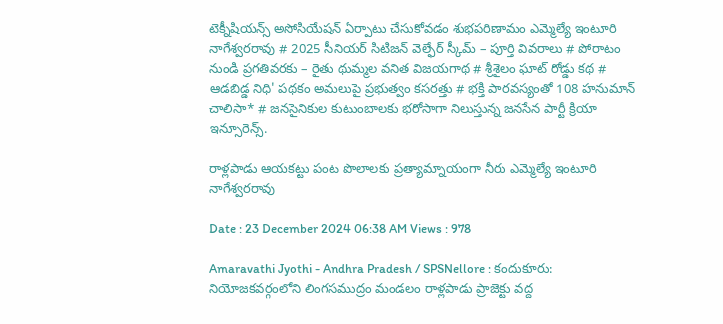టెక్నీషియన్స్ అసోసియేషన్ ఏర్పాటు చేసుకోవడం శుభపరిణామం ఎమ్మెల్యే ఇంటూరి నాగేశ్వరరావు # 2025 సీనియర్ సిటిజన్ వెల్ఫేర్ స్కీమ్ – పూర్తి వివరాలు # పోరాటం నుండి ప్రగతివరకు – రైతు థుమ్మల వనిత విజయగాథ # శ్రీశైలం ఘాట్ రోడ్డు కథ # ఆడబిడ్డ నిధి' పథకం అమలుపై ప్రభుత్వం కసరత్తు # భక్తి పారవస్యంతో 108 హనుమాన్ చాలిసా* # జనసైనికుల కుటుంబాలకు భరోసాగా నిలుస్తున్న జనసేన పార్టీ క్రియా ఇన్సూరెన్స్.

రాళ్లపాడు ఆయకట్టు పంట పొలాలకు ప్రత్యామ్నాయంగా నీరు ఎమ్మెల్యే ఇంటూరి నాగేశ్వరరావు

Date : 23 December 2024 06:38 AM Views : 978

Amaravathi Jyothi - Andhra Pradesh / SPSNellore : కందుకూరు: నియోజకవర్గంలోని లింగసముద్రం మండలం రాళ్లపాడు ప్రాజెక్టు వద్ద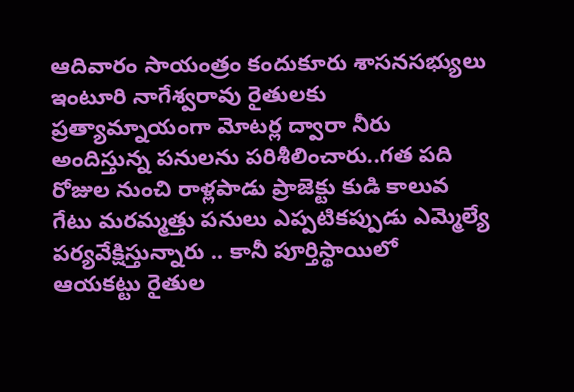ఆదివారం సాయంత్రం కందుకూరు శాసనసభ్యులు ఇంటూరి నాగేశ్వరావు రైతులకు ప్రత్యామ్నాయంగా మోటర్ల ద్వారా నీరు అందిస్తున్న పనులను పరిశీలించారు..గత పది రోజుల నుంచి రాళ్లపాడు ప్రాజెక్టు కుడి కాలువ గేటు మరమ్మత్తు పనులు ఎప్పటికప్పుడు ఎమ్మెల్యే పర్యవేక్షిస్తున్నారు .. కానీ పూర్తిస్థాయిలో ఆయకట్టు రైతుల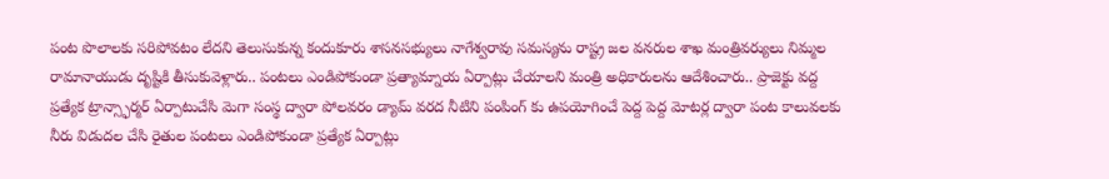పంట పొలాలకు సరిపోవటం లేదని తెలుసుకున్న కందుకూరు శాసనసభ్యులు నాగేశ్వరావు సమస్యను రాష్ట్ర జల వనరుల శాఖ మంత్రివర్యులు నిమ్మల రామానాయుడు దృష్టికి తీసుకువెళ్లారు.. పంటలు ఎండిపోకుండా ప్రత్యామ్నాయ ఏర్పాట్లు చేయాలని మంత్రి అధికారులను ఆదేశించారు.. ప్రాజెక్టు వద్ద ప్రత్యేక ట్రాన్స్ఫార్మర్ ఏర్పాటుచేసి మెగా సంస్థ ద్వారా పోలవరం డ్యామ్ వరద నీటిని పంపింగ్ కు ఉపయోగించే పెద్ద పెద్ద మోటర్ల ద్వారా పంట కాలువలకు నీరు విడుదల చేసి రైతుల పంటలు ఎండిపోకుండా ప్రత్యేక ఏర్పాట్లు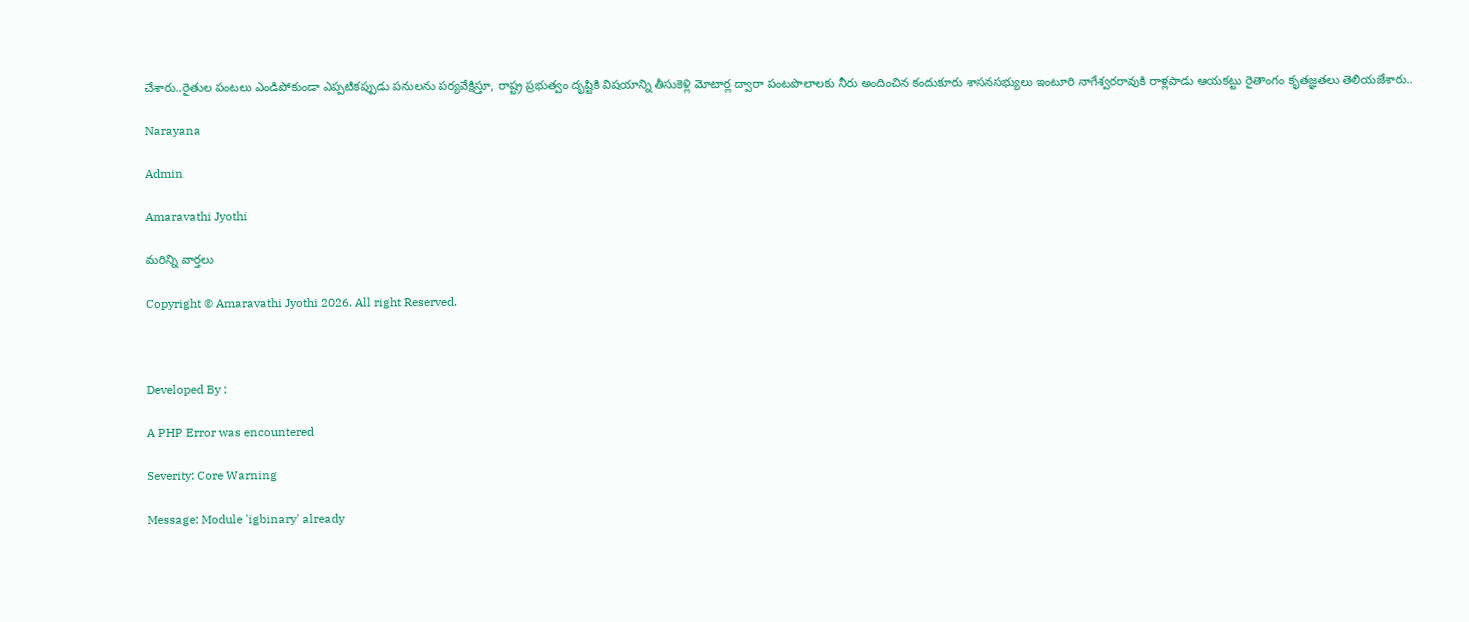చేశారు..రైతుల పంటలు ఎండిపోకుండా ఎప్పటికప్పుడు పనులను పర్యవేక్షిస్తూ, రాష్ట్ర ప్రభుత్వం దృష్టికి విషయాన్ని తీసుకెళ్లి మోటార్ల ద్వారా పంటపొలాలకు నీరు అందించిన కందుకూరు శాసనసభ్యులు ఇంటూరి నాగేశ్వరరావుకి రాళ్లపాడు ఆయకట్టు రైతాంగం కృతజ్ఞతలు తెలియజేశారు..

Narayana

Admin

Amaravathi Jyothi

మరిన్ని వార్తలు

Copyright © Amaravathi Jyothi 2026. All right Reserved.



Developed By :

A PHP Error was encountered

Severity: Core Warning

Message: Module 'igbinary' already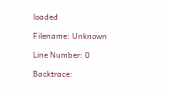loaded

Filename: Unknown

Line Number: 0

Backtrace: